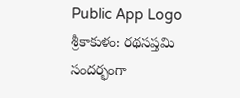Public App Logo
శ్రీకాకుళం: రథసప్తమి సందర్భంగా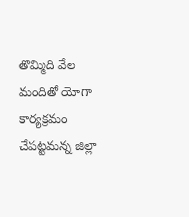తొమ్మిది వేల మందితో యోగా కార్యక్రమం చేపట్టమన్న జిల్లా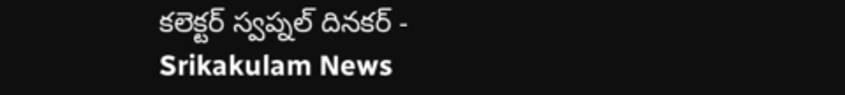కలెక్టర్ స్వప్నల్ దినకర్ - Srikakulam News